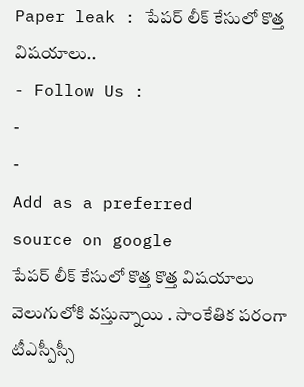Paper leak : పేపర్ లీక్ కేసులో కొత్త విషయాలు..
- Follow Us :
-
-
Add as a preferred
source on google
పేపర్ లీక్ కేసులో కొత్త కొత్త విషయాలు వెలుగులోకి వస్తున్నాయి . సాంకేతిక పరంగా టీఎస్పీస్సీ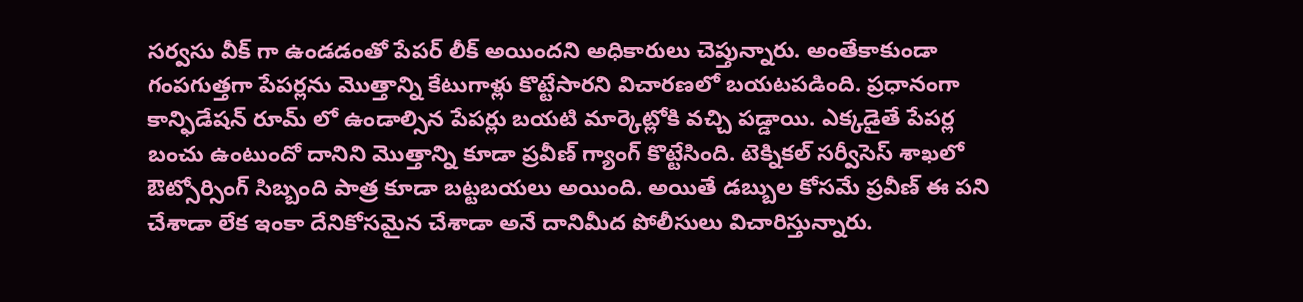సర్వసు వీక్ గా ఉండడంతో పేపర్ లీక్ అయిందని అధికారులు చెప్తున్నారు. అంతేకాకుండా గంపగుత్తగా పేపర్లను మొత్తాన్ని కేటుగాళ్లు కొట్టేసారని విచారణలో బయటపడింది. ప్రధానంగా కాన్ఫిడేషన్ రూమ్ లో ఉండాల్సిన పేపర్లు బయటి మార్కెట్లోకి వచ్చి పడ్డాయి. ఎక్కడైతే పేపర్ల బంచు ఉంటుందో దానిని మొత్తాన్ని కూడా ప్రవీణ్ గ్యాంగ్ కొట్టేసింది. టెక్నికల్ సర్వీసెస్ శాఖలో ఔట్సోర్సింగ్ సిబ్బంది పాత్ర కూడా బట్టబయలు అయింది. అయితే డబ్బుల కోసమే ప్రవీణ్ ఈ పని చేశాడా లేక ఇంకా దేనికోసమైన చేశాడా అనే దానిమీద పోలీసులు విచారిస్తున్నారు.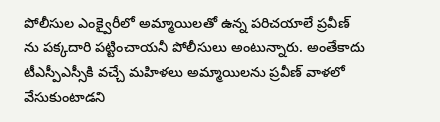పోలీసుల ఎంక్వైరీలో అమ్మాయిలతో ఉన్న పరిచయాలే ప్రవీణ్ ను పక్కదారి పట్టించాయనీ పోలీసులు అంటున్నారు. అంతేకాదు టీఎస్పీఎస్సీకి వచ్చే మహిళలు అమ్మాయిలను ప్రవీణ్ వాళలో వేసుకుంటాడని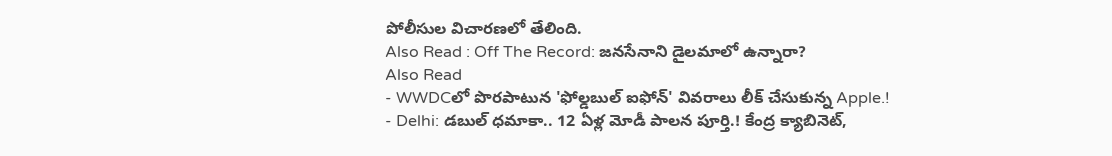పోలీసుల విచారణలో తేలింది.
Also Read : Off The Record: జనసేనాని డైలమాలో ఉన్నారా?
Also Read
- WWDCలో పొరపాటున 'ఫోల్డబుల్ ఐఫోన్' వివరాలు లీక్ చేసుకున్న Apple.!
- Delhi: డబుల్ ధమాకా.. 12 ఏళ్ల మోడీ పాలన పూర్తి.! కేంద్ర క్యాబినెట్,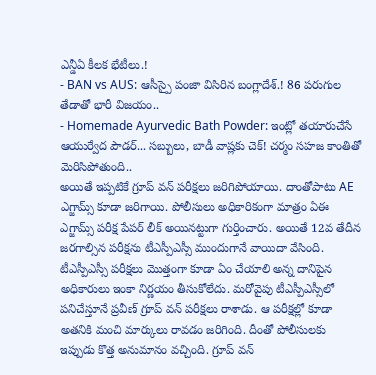ఎన్డీఏ కీలక భేటీలు.!
- BAN vs AUS: ఆసీస్పై పంజా విసిరిన బంగ్లాదేశ్.! 86 పరుగుల తేడాతో భారీ విజయం..
- Homemade Ayurvedic Bath Powder: ఇంట్లో తయారుచేసే ఆయుర్వేద పౌడర్... సబ్బులు, బాడీ వాష్లకు చెక్! చర్మం సహజ కాంతితో మెరిసిపోతుంది..
అయితే ఇప్పటికే గ్రూప్ వన్ పరీక్షలు జరిగిపోయాయి. దాంతోపాటు AE ఎగ్జామ్స్ కూడా జరిగాయి. పోలీసులు అధికారికంగా మాత్రం ఏఈ ఎగ్జామ్స్ పరీక్ష పేపర్ లీక్ అయినట్టుగా గుర్తించారు. అయితే 12వ తేదీన జరగాల్సిన పరీక్షను టీఎస్పీఎస్సీ ముందుగానే వాయిదా వేసింది. టీఎస్పీఎస్సీ పరీక్షలు మొత్తంగా కూడా ఏం చేయాలి అన్న దానిపైన అధికారులు ఇంకా నిర్ణయం తీసుకోలేదు. మరోవైపు టీఎస్పీఎస్సీలో పనిచేస్తూనే ప్రవీణ్ గ్రూప్ వన్ పరీక్షలు రాశాడు. ఆ పరీక్షల్లో కూడా అతనికి మంచి మార్కులు రావడం జరిగింది. దీంతో పోలీసులకు ఇప్పుడు కొత్త అనుమానం వచ్చింది. గ్రూప్ వన్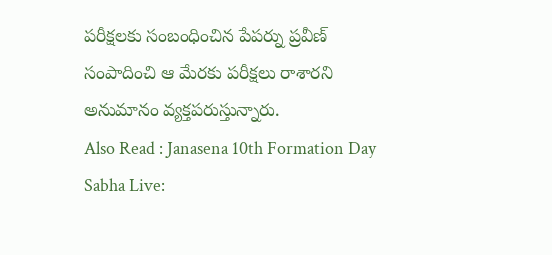పరీక్షలకు సంబంధించిన పేపర్ను ప్రవీణ్ సంపాదించి ఆ మేరకు పరీక్షలు రాశారని అనుమానం వ్యక్తపరుస్తున్నారు.
Also Read : Janasena 10th Formation Day Sabha Live: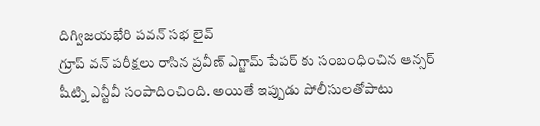దిగ్విజయభేరి పవన్ సభ లైవ్
గ్రూప్ వన్ పరీక్షలు రాసిన ప్రవీణ్ ఎగ్జామ్ పేపర్ కు సంబంధించిన ఆన్సర్ షీట్ని ఎన్టీవీ సంపాదించింది. అయితే ఇప్పుడు పోలీసులతోపాటు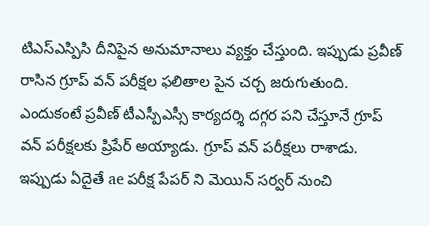టిఎస్ఎస్పిసి దీనిపైన అనుమానాలు వ్యక్తం చేస్తుంది. ఇప్పుడు ప్రవీణ్ రాసిన గ్రూప్ వన్ పరీక్షల ఫలితాల పైన చర్చ జరుగుతుంది. ఎందుకంటే ప్రవీణ్ టీఎస్పీఎస్సీ కార్యదర్శి దగ్గర పని చేస్తూనే గ్రూప్ వన్ పరీక్షలకు ప్రిపేర్ అయ్యాడు. గ్రూప్ వన్ పరీక్షలు రాశాడు. ఇప్పుడు ఏదైతే ae పరీక్ష పేపర్ ని మెయిన్ సర్వర్ నుంచి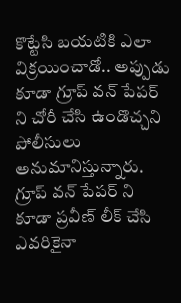కొట్టేసి బయటికి ఎలా విక్రయించాడో.. అప్పుడు కూడా గ్రూప్ వన్ పేపర్ ని చోరీ చేసి ఉండొచ్చని పోలీసులు అనుమానిస్తున్నారు. గ్రూప్ వన్ పేపర్ ని కూడా ప్రవీణ్ లీక్ చేసి ఎవరికైనా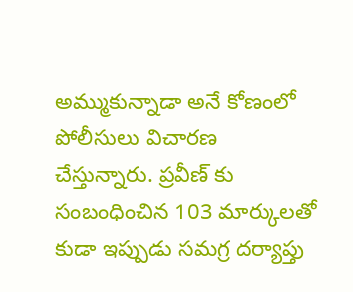అమ్ముకున్నాడా అనే కోణంలో పోలీసులు విచారణ చేస్తున్నారు. ప్రవీణ్ కు సంబంధించిన 103 మార్కులతో కుడా ఇప్పుడు సమగ్ర దర్యాప్తు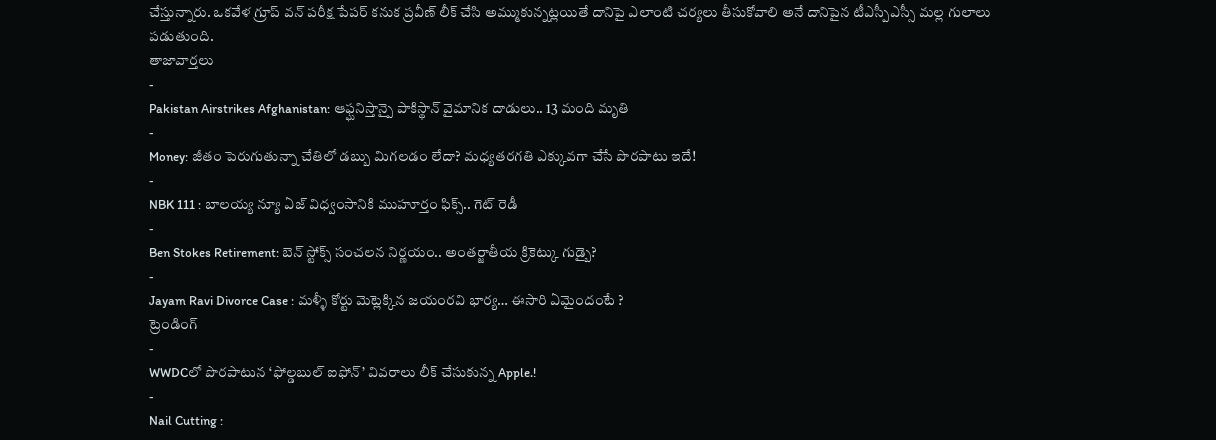చేస్తున్నారు. ఒకవేళ గ్రూప్ వన్ పరీక్ష పేపర్ కనుక ప్రవీణ్ లీక్ చేసి అమ్ముకున్నట్లయితే దానిపై ఎలాంటి చర్యలు తీసుకోవాలి అనే దానిపైన టీఎస్పీఎస్సీ మల్ల గులాలు పడుతుంది.
తాజావార్తలు
-
Pakistan Airstrikes Afghanistan: ఆఫ్ఘనిస్తాన్పై పాకిస్థాన్ వైమానిక దాడులు.. 13 మంది మృతి
-
Money: జీతం పెరుగుతున్నా చేతిలో డబ్బు మిగలడం లేదా? మధ్యతరగతి ఎక్కువగా చేసే పొరపాటు ఇదే!
-
NBK 111 : బాలయ్య న్యూ ఏజ్ విధ్వంసానికి ముహూర్తం ఫిక్స్.. గెట్ రెడీ
-
Ben Stokes Retirement: బెన్ స్టోక్స్ సంచలన నిర్ణయం.. అంతర్జాతీయ క్రికెట్కు గుడ్బై?
-
Jayam Ravi Divorce Case : మళ్ళీ కోర్టు మెట్లెక్కిన జయంరవి భార్య… ఈసారి ఏమైందంటే ?
ట్రెండింగ్
-
WWDCలో పొరపాటున ‘ఫోల్డబుల్ ఐఫోన్’ వివరాలు లీక్ చేసుకున్న Apple.!
-
Nail Cutting :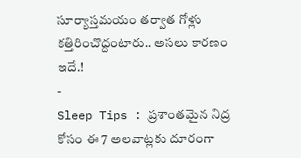సూర్యాస్తమయం తర్వాత గోళ్లు కత్తిరించొద్దంటారు.. అసలు కారణం ఇదే.!
-
Sleep Tips : ప్రశాంతమైన నిద్ర కోసం ఈ 7 అలవాట్లకు దూరంగా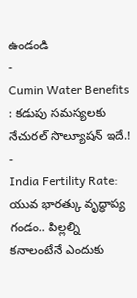ఉండండి
-
Cumin Water Benefits : కడుపు సమస్యలకు నేచురల్ సొల్యూషన్ ఇదే.!
-
India Fertility Rate: యువ భారత్కు వృద్ధాప్య గండం.. పిల్లల్ని కనాలంటేనే ఎందుకు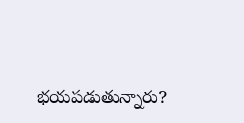భయపడుతున్నారు?